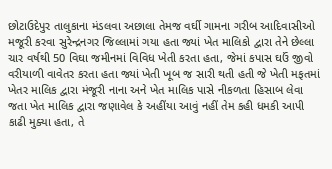છોટાઉદેપુર તાલુકાના મંડલવા અછાલા તેમજ વર્ઘી ગામના ગરીબ આદિવાસીઓ મજૂરી કરવા સુરેન્દ્રનગર જિલ્લામાં ગયા હતા જ્યાં ખેત માલિકો દ્વારા તેને છેલ્લા ચાર વર્ષથી 50 વિઘા જમીનમાં વિવિધ ખેતી કરતા હતા, જેમાં કપાસ ઘઉં જીવો વરીયાળી વાવેતર કરતા હતા જ્યાં ખેતી ખૂબ જ સારી થતી હતી જે ખેતી મફતમાં ખેતર માલિક દ્વારા મંજૂરી નાના અને ખેત માલિક પાસે નીકળતા હિસાબ લેવા જતા ખેત માલિક દ્વારા જણાવેલ કે અહીંયા આવું નહીં તેમ કહી ધમકી આપી કાઢી મુક્યા હતા, તે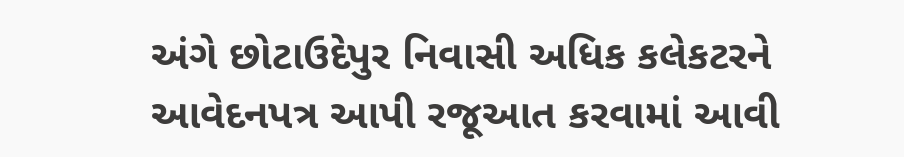અંગે છોટાઉદેપુર નિવાસી અધિક કલેકટરને આવેદનપત્ર આપી રજૂઆત કરવામાં આવી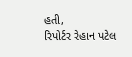હતી,
રિપોર્ટર રેહાન પટેલ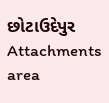છોટાઉદેપુર
Attachments area